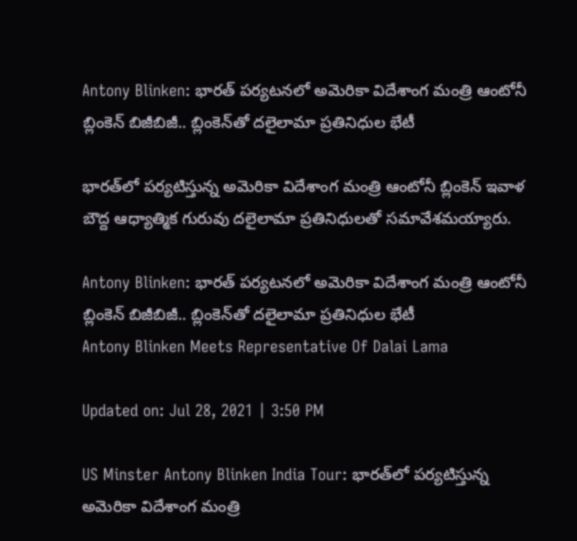Antony Blinken: భారత్ పర్యటనలో అమెరికా విదేశాంగ మంత్రి ఆంటోనీ బ్లింకెన్ బిజీబిజీ.. బ్లింకెన్‌తో దలైలామా ప్రతినిధుల భేటీ

భార‌త్‌లో ప‌ర్యటిస్తున్న అమెరికా విదేశాంగ మంత్రి ఆంటోనీ బ్లింకెన్ ఇవాళ బౌద్ద ఆధ్యాత్మిక గురువు ద‌లైలామా ప్రతినిధుల‌తో సమావేశమయ్యారు.

Antony Blinken: భారత్ పర్యటనలో అమెరికా విదేశాంగ మంత్రి ఆంటోనీ బ్లింకెన్ బిజీబిజీ.. బ్లింకెన్‌తో దలైలామా ప్రతినిధుల భేటీ
Antony Blinken Meets Representative Of Dalai Lama

Updated on: Jul 28, 2021 | 3:50 PM

US Minster Antony Blinken India Tour: భార‌త్‌లో ప‌ర్యటిస్తున్న అమెరికా విదేశాంగ మంత్రి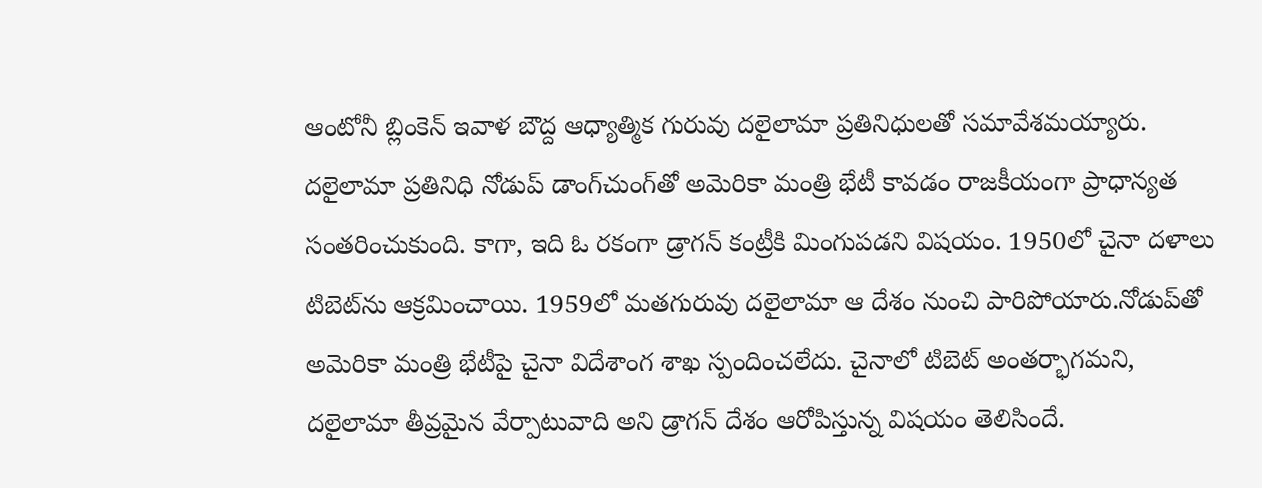ఆంటోనీ బ్లింకెన్ ఇవాళ బౌద్ద ఆధ్యాత్మిక గురువు ద‌లైలామా ప్రతినిధుల‌తో సమావేశమయ్యారు. ద‌లైలామా ప్రతినిధి నోడుప్ డాంగ్‌చుంగ్‌తో అమెరికా మంత్రి భేటీ కావ‌డం రాజకీయంగా ప్రాధాన్యత సంతరించుకుంది. కాగా, ఇది ఓ రకంగా డ్రాగన్ కంట్రీకి మింగుపడని విషయం. 1950లో చైనా ద‌ళాలు టిబెట్‌ను ఆక్రమించాయి. 1959లో మ‌త‌గురువు ద‌లైలామా ఆ దేశం నుంచి పారిపోయారు.నోడుప్‌తో అమెరికా మంత్రి భేటీపై చైనా విదేశాంగ శాఖ స్పందించలేదు. చైనాలో టిబెట్ అంత‌ర్భాగ‌మ‌ని, ద‌లైలామా తీవ్రమైన వేర్పాటువాది అని డ్రాగ‌న్ దేశం ఆరోపిస్తున్న విష‌యం తెలిసిందే.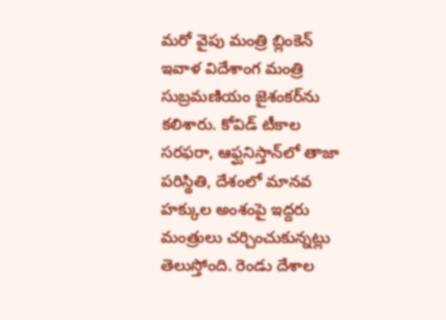మ‌రో వైపు మంత్రి బ్లింకెన్ ఇవాళ విదేశాంగ మంత్రి సుబ్రమ‌ణియం జైశంక‌ర్‌ను క‌లిశారు. కోవిడ్ టీకాల స‌ర‌ఫ‌రా, ఆఫ్ఘనిస్తాన్‌లో తాజా ప‌రిస్థితి, దేశంలో మాన‌వ హ‌క్కుల అంశంపై ఇద్దరు మంత్రులు చ‌ర్చించుకున్నట్లు తెలుస్తోంది. రెండు దేశాల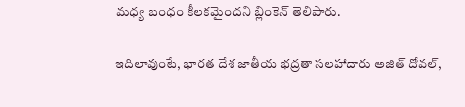మ‌ధ్య బంధం కీల‌క‌మైంద‌ని బ్లింకెన్ తెలిపారు.

ఇదిలావుంటే, భారత దేశ జాతీయ భద్రతా సలహాదారు అజిత్ దోవల్,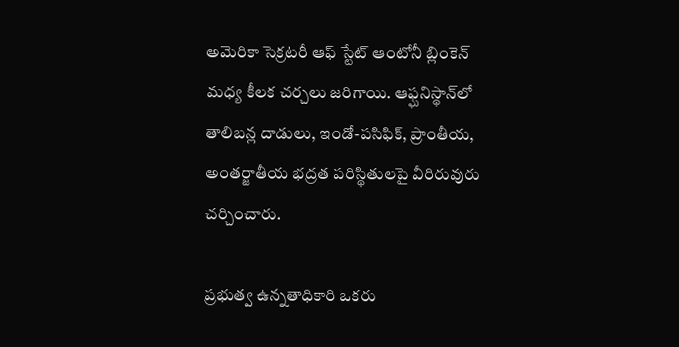అమెరికా సెక్రటరీ ఆఫ్ స్టేట్ ఆంటోనీ బ్లింకెన్ మధ్య కీలక చర్చలు జరిగాయి. ఆఫ్ఘనిస్థాన్‌లో తాలిబన్ల దాడులు, ఇండో-పసిఫిక్, ప్రాంతీయ, అంతర్జాతీయ భద్రత పరిస్థితులపై వీరిరువురు చర్చించారు.

ప్రభుత్వ ఉన్నతాధికారి ఒకరు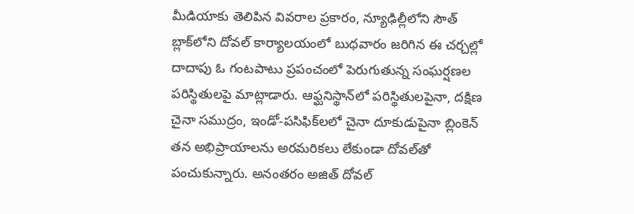మీడియాకు తెలిపిన వివరాల ప్రకారం, న్యూఢిల్లీలోని సౌత్ బ్లాక్‌లోని దోవల్ కార్యాలయంలో బుధవారం జరిగిన ఈ చర్చల్లో దాదాపు ఓ గంటపాటు ప్రపంచంలో పెరుగుతున్న సంఘర్షణల పరిస్థితులపై మాట్లాడారు. ఆఫ్ఘనిస్థాన్‌లో పరిస్థితులపైనా, దక్షిణ చైనా సముద్రం, ఇండో-పసిఫిక్‌లలో చైనా దూకుడుపైనా బ్లింకెన్ తన అభిప్రాయాలను అరమరికలు లేకుండా దోవల్‌తో పంచుకున్నారు. అనంతరం అజిత్ దోవల్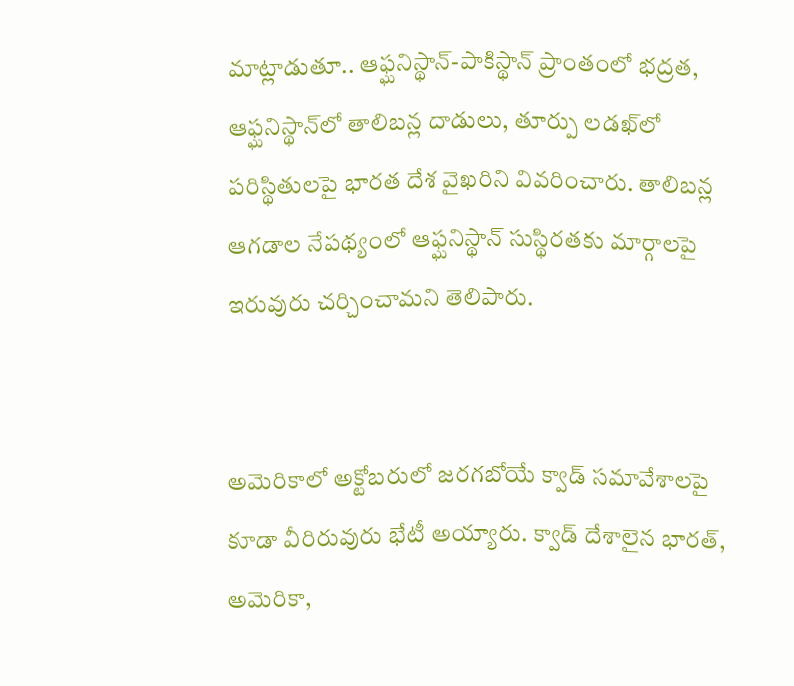మాట్లాడుతూ.. ఆఫ్ఘనిస్థాన్-పాకిస్థాన్ ప్రాంతంలో భద్రత, ఆఫ్ఘనిస్థాన్‌లో తాలిబన్ల దాడులు, తూర్పు లడఖ్‌లో పరిస్థితులపై భారత దేశ వైఖరిని వివరించారు. తాలిబన్ల ఆగడాల నేపథ్యంలో ఆఫ్ఘనిస్థాన్‌ సుస్థిరతకు మార్గాలపై ఇరువురు చర్చించామని తెలిపారు.


అమెరికాలో అక్టోబరులో జరగబోయే క్వాడ్ సమావేశాలపై కూడా వీరిరువురు భేటీ అయ్యారు. క్వాడ్ దేశాలైన భారత్, అమెరికా,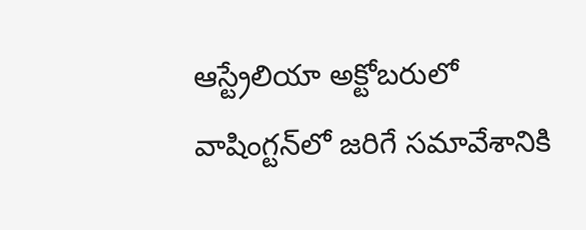ఆస్ట్రేలియా అక్టోబరులో వాషింగ్టన్‌లో జరిగే సమావేశానికి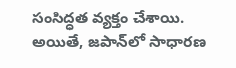సంసిద్ధత వ్యక్తం చేశాయి. అయితే, జపాన్‌లో సాధారణ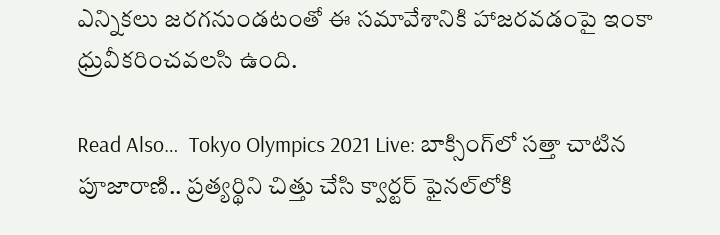ఎన్నికలు జరగనుండటంతో ఈ సమావేశానికి హాజరవడంపై ఇంకా ధ్రువీకరించవలసి ఉంది.

Read Also…  Tokyo Olympics 2021 Live: బాక్సింగ్‌లో సత్తా చాటిన పూజారాణి.. ప్రత్యర్థిని చిత్తు చేసి క్వార్టర్ ఫైనల్‌లోకి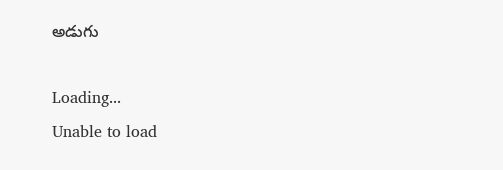అడుగు

Loading...
Unable to load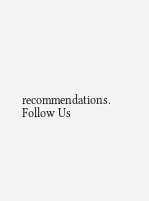recommendations.
Follow Us